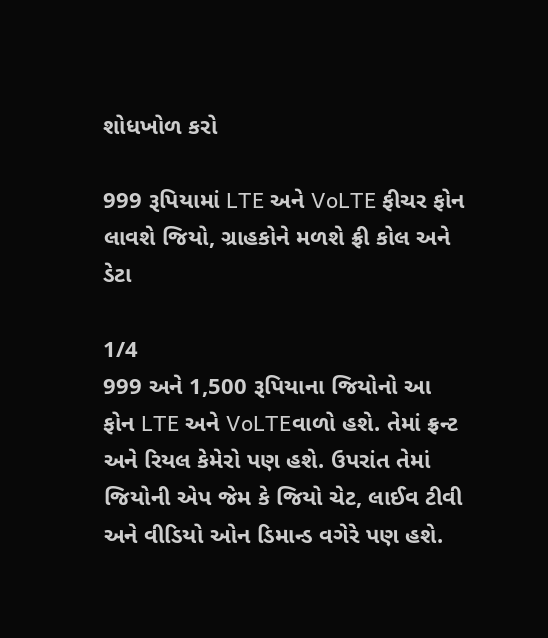શોધખોળ કરો

999 રૂપિયામાં LTE અને VoLTE ફીચર ફોન લાવશે જિયો, ગ્રાહકોને મળશે ફ્રી કોલ અને ડેટા

1/4
999 અને 1,500 રૂપિયાના જિયોનો આ ફોન LTE અને VoLTEવાળો હશે. તેમાં ફ્રન્ટ અને રિયલ કેમેરો પણ હશે. ઉપરાંત તેમાં જિયોની એપ જેમ કે જિયો ચેટ, લાઈવ ટીવી અને વીડિયો ઓન ડિમાન્ડ વગેરે પણ હશે.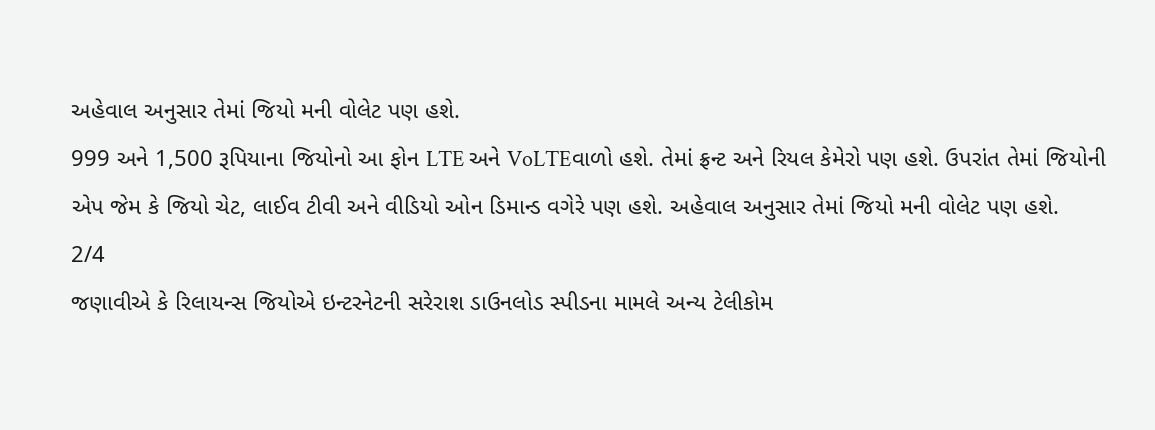અહેવાલ અનુસાર તેમાં જિયો મની વોલેટ પણ હશે.
999 અને 1,500 રૂપિયાના જિયોનો આ ફોન LTE અને VoLTEવાળો હશે. તેમાં ફ્રન્ટ અને રિયલ કેમેરો પણ હશે. ઉપરાંત તેમાં જિયોની એપ જેમ કે જિયો ચેટ, લાઈવ ટીવી અને વીડિયો ઓન ડિમાન્ડ વગેરે પણ હશે. અહેવાલ અનુસાર તેમાં જિયો મની વોલેટ પણ હશે.
2/4
જણાવીએ કે રિલાયન્સ જિયોએ ઇન્ટરનેટની સરેરાશ ડાઉનલોડ સ્પીડના મામલે અન્ય ટેલીકોમ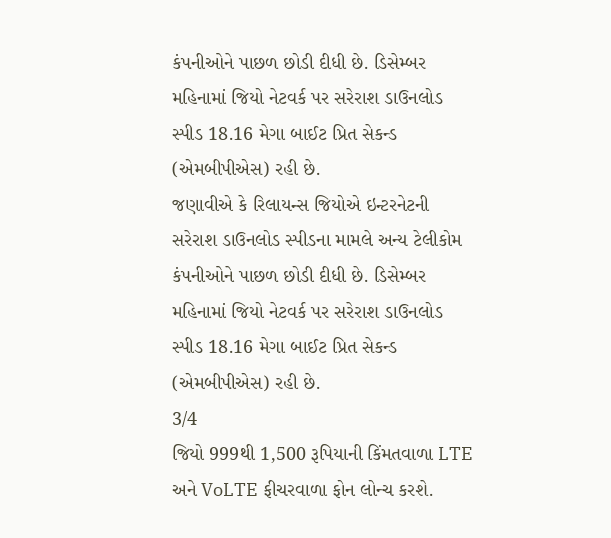કંપનીઓને પાછળ છોડી દીધી છે. ડિસેમ્બર મહિનામાં જિયો નેટવર્ક પર સરેરાશ ડાઉનલોડ સ્પીડ 18.16 મેગા બાઈટ પ્રિત સેકન્ડ (એમબીપીએસ) રહી છે.
જણાવીએ કે રિલાયન્સ જિયોએ ઇન્ટરનેટની સરેરાશ ડાઉનલોડ સ્પીડના મામલે અન્ય ટેલીકોમ કંપનીઓને પાછળ છોડી દીધી છે. ડિસેમ્બર મહિનામાં જિયો નેટવર્ક પર સરેરાશ ડાઉનલોડ સ્પીડ 18.16 મેગા બાઈટ પ્રિત સેકન્ડ (એમબીપીએસ) રહી છે.
3/4
જિયો 999થી 1,500 રૂપિયાની કિંમતવાળા LTE અને VoLTE ફીચરવાળા ફોન લોન્ચ કરશે.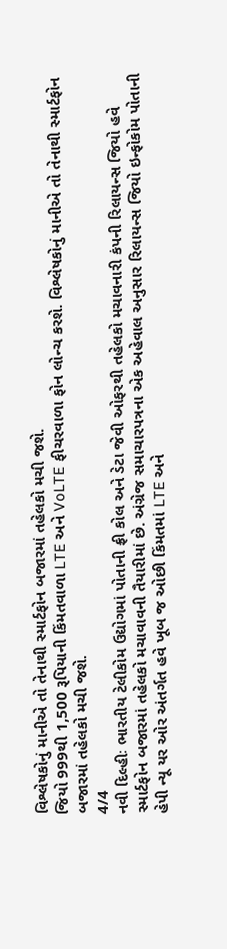વિશ્લેષકોનું માનીએ તો તેનાથી સ્માર્ટફોન બજારમાં તહેલકો મચી જશે.
જિયો 999થી 1,500 રૂપિયાની કિંમતવાળા LTE અને VoLTE ફીચરવાળા ફોન લોન્ચ કરશે. વિશ્લેષકોનું માનીએ તો તેનાથી સ્માર્ટફોન બજારમાં તહેલકો મચી જશે.
4/4
નવી દિલ્હીઃ ભારતીય ટેલીકોમ ઉદ્યોગમાં પોતાની ફ્રી કોલ અને ડેટા જેવી ઓફરથી તહેલકો મચાવનારી કંપની રિલાયન્સ જિયો હવે સ્માર્ટફોન બજારમાં તહેલકો મચાવાવની તૈયારીમાં છે. અંગ્રેજ સમાચારપત્રના એક અહેવાલ અનુસાર રિલાયન્સ જિયો ઇન્ફોકોમ પોતાની હેપી ન્યૂ યર ઓર અંતર્ગત હવે ખૂબ જ ઓછી કિંમતમાં LTE અને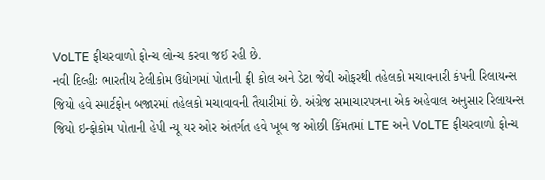VoLTE ફીચરવાળો ફોન્ચ લોન્ચ કરવા જઈ રહી છે.
નવી દિલ્હીઃ ભારતીય ટેલીકોમ ઉદ્યોગમાં પોતાની ફ્રી કોલ અને ડેટા જેવી ઓફરથી તહેલકો મચાવનારી કંપની રિલાયન્સ જિયો હવે સ્માર્ટફોન બજારમાં તહેલકો મચાવાવની તૈયારીમાં છે. અંગ્રેજ સમાચારપત્રના એક અહેવાલ અનુસાર રિલાયન્સ જિયો ઇન્ફોકોમ પોતાની હેપી ન્યૂ યર ઓર અંતર્ગત હવે ખૂબ જ ઓછી કિંમતમાં LTE અને VoLTE ફીચરવાળો ફોન્ચ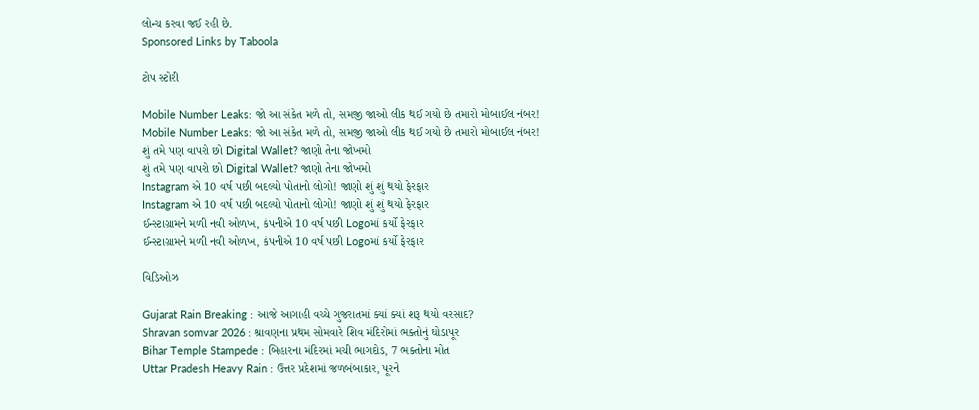લોન્ચ કરવા જઈ રહી છે.
Sponsored Links by Taboola

ટોપ સ્ટોરી

Mobile Number Leaks: જો આ સંકેત મળે તો, સમજી જાઓ લીક થઈ ગયો છે તમારો મોબાઈલ નંબર!
Mobile Number Leaks: જો આ સંકેત મળે તો, સમજી જાઓ લીક થઈ ગયો છે તમારો મોબાઈલ નંબર!
શું તમે પણ વાપરો છો Digital Wallet? જાણો તેના જોખમો
શું તમે પણ વાપરો છો Digital Wallet? જાણો તેના જોખમો
Instagram એ 10 વર્ષ પછી બદલ્યો પોતાનો લોગો! જાણો શું શું થયો ફેરફાર
Instagram એ 10 વર્ષ પછી બદલ્યો પોતાનો લોગો! જાણો શું શું થયો ફેરફાર
ઈન્સ્ટાગ્રામને મળી નવી ઓળખ, કંપનીએ 10 વર્ષ પછી Logoમાં કર્યો ફેરફાર
ઈન્સ્ટાગ્રામને મળી નવી ઓળખ, કંપનીએ 10 વર્ષ પછી Logoમાં કર્યો ફેરફાર

વિડિઓઝ

Gujarat Rain Breaking : આજે આગાહી વચ્ચે ગુજરાતમાં ક્યાં ક્યાં શરૂ થયો વરસાદ?
Shravan somvar 2026 : શ્રાવણના પ્રથમ સોમવારે શિવ મંદિરોમાં ભક્તોનું ઘોડાપૂર
Bihar Temple Stampede : બિહારના મંદિરમાં મચી ભાગદોડ, 7 ભક્તોના મોત
Uttar Pradesh Heavy Rain : ઉત્તર પ્રદેશમાં જળબંબાકાર, પૂરને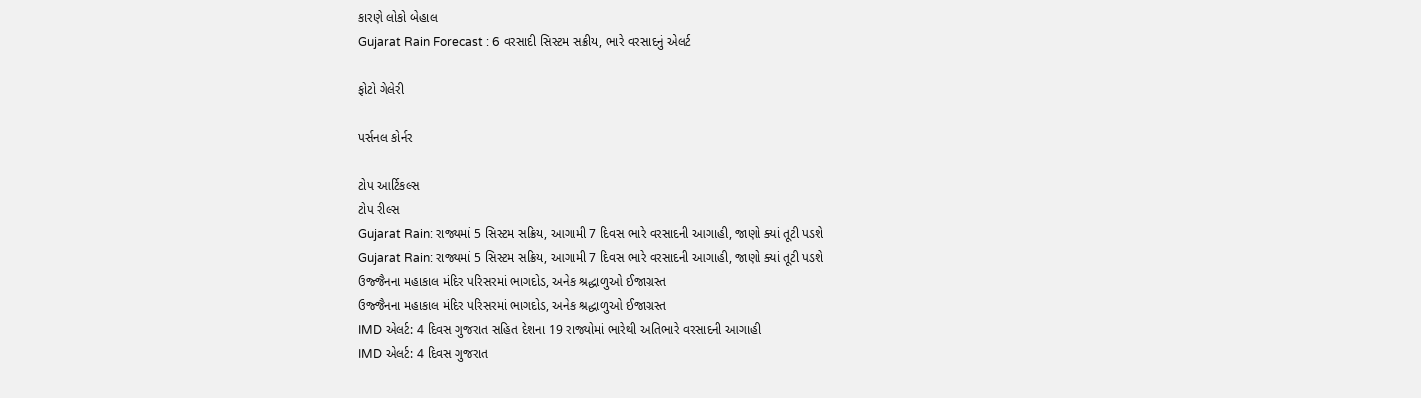કારણે લોકો બેહાલ
Gujarat Rain Forecast : 6 વરસાદી સિસ્ટમ સક્રીય, ભારે વરસાદનું એલર્ટ

ફોટો ગેલેરી

પર્સનલ કોર્નર

ટોપ આર્ટિકલ્સ
ટોપ રીલ્સ
Gujarat Rain: રાજ્યમાં 5 સિસ્ટમ સક્રિય, આગામી 7 દિવસ ભારે વરસાદની આગાહી, જાણો ક્યાં તૂટી પડશે
Gujarat Rain: રાજ્યમાં 5 સિસ્ટમ સક્રિય, આગામી 7 દિવસ ભારે વરસાદની આગાહી, જાણો ક્યાં તૂટી પડશે
ઉજ્જૈનના મહાકાલ મંદિર પરિસરમાં ભાગદોડ, અનેક શ્રદ્ધાળુઓ ઈજાગ્રસ્ત
ઉજ્જૈનના મહાકાલ મંદિર પરિસરમાં ભાગદોડ, અનેક શ્રદ્ધાળુઓ ઈજાગ્રસ્ત
IMD એલર્ટ: 4 દિવસ ગુજરાત સહિત દેશના 19 રાજ્યોમાં ભારેથી અતિભારે વરસાદની આગાહી
IMD એલર્ટ: 4 દિવસ ગુજરાત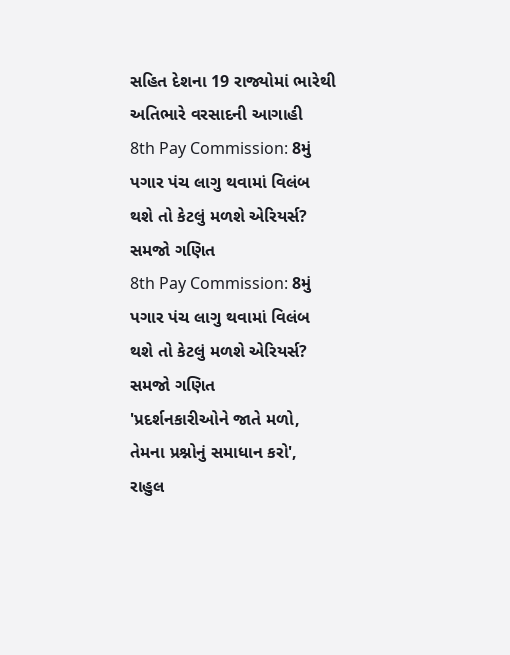સહિત દેશના 19 રાજ્યોમાં ભારેથી અતિભારે વરસાદની આગાહી
8th Pay Commission: 8મું પગાર પંચ લાગુ થવામાં વિલંબ થશે તો કેટલું મળશે એરિયર્સ? સમજો ગણિત
8th Pay Commission: 8મું પગાર પંચ લાગુ થવામાં વિલંબ થશે તો કેટલું મળશે એરિયર્સ? સમજો ગણિત
'પ્રદર્શનકારીઓને જાતે મળો, તેમના પ્રશ્નોનું સમાધાન કરો', રાહુલ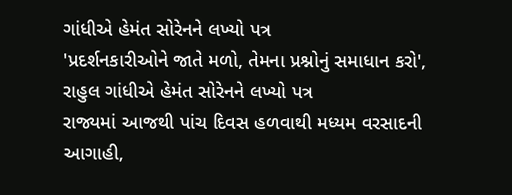ગાંધીએ હેમંત સોરેનને લખ્યો પત્ર
'પ્રદર્શનકારીઓને જાતે મળો, તેમના પ્રશ્નોનું સમાધાન કરો', રાહુલ ગાંધીએ હેમંત સોરેનને લખ્યો પત્ર
રાજ્યમાં આજથી પાંચ દિવસ હળવાથી મધ્યમ વરસાદની આગાહી,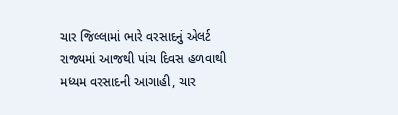ચાર જિલ્લામાં ભારે વરસાદનું એલર્ટ
રાજ્યમાં આજથી પાંચ દિવસ હળવાથી મધ્યમ વરસાદની આગાહી, ચાર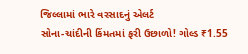જિલ્લામાં ભારે વરસાદનું એલર્ટ
સોના-ચાંદીની કિંમતમાં ફરી ઉછાળો! ગોલ્ડ ₹1.55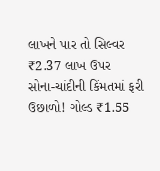લાખને પાર તો સિલ્વર ₹2.37 લાખ ઉપર
સોના-ચાંદીની કિંમતમાં ફરી ઉછાળો! ગોલ્ડ ₹1.55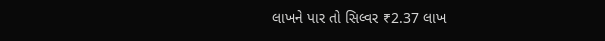લાખને પાર તો સિલ્વર ₹2.37 લાખ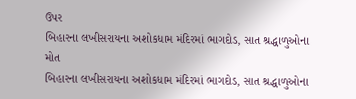ઉપર
બિહારના લખીસરાયના અશોકધામ મંદિરમાં ભાગદોડ, સાત શ્રદ્ધાળુઓના મોત
બિહારના લખીસરાયના અશોકધામ મંદિરમાં ભાગદોડ, સાત શ્રદ્ધાળુઓના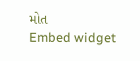મોત
Embed widget